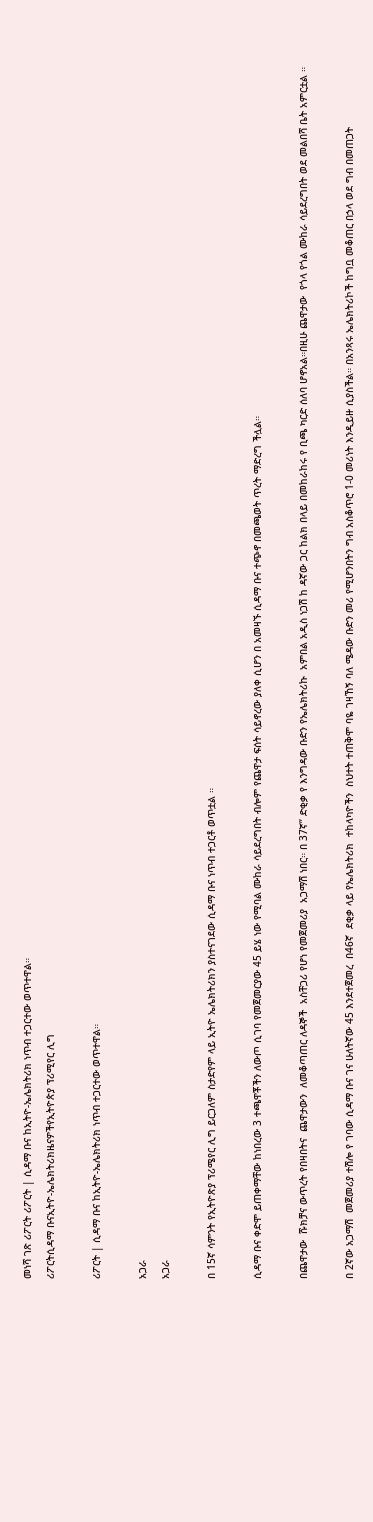መነሻ ገጽ ሪፖርት ሪፖርት | ሲዳማ ቡና ከኢትዮ-ኤሌክትሪክ ነጥብ ተጋርተው ወጥተዋል።
ሪፖርትሲዳማ ቡናኢትዮ-ኤሌክትሪክዜናዎችየኢትዮጵያ ፕሪሚየር ሊግ

ሪፖርት | ሲዳማ ቡና ከኢትዮ-ኤሌክትሪክ ነጥብ ተጋርተው ወጥተዋል።

አጋራ
አጋራ

በ 15ኛ ሳምንት የኢትዮጽያ ፕሪሜየር ሊግ ይርጋለም ስታድየም ላይ ኢትዮ ኤሌክትሪክን ያስተናገደው ሲዳማ ቡና ነጥብ ተጋርቶ ወጥቷል ።

ሲዳማ ቡና ቀድሞ ይጠቀማቸው ከነበረው 3 ተጫዋቾችን ለውጦ ሲገባ የመጀመርያው 45 ይሄ ነው የሚባል ሙከራ ሳይደረግበት ብሎም የጨዋታ ፍሰት ሳይኖረው ያለቀ ሲሆን በ አመዛኙ ሲዳማ ቡና ተጭኖ በመጫወት ጥረት ማድረግ ችሏል።

በጨዋታው  ሹክቻና ውጥረት የበዛበትና  ጨዋታውን  ለመቆጣጠር ለዳኞች  አስቸጋሪ የሆነ የመጀመሪያ  አጋማሽ ነበር። በ 37ኛ” ድቂቃ የ እንግዳው ቡድን የኤሌክትሪኩ  አምበል አዲስ ነጋሽ ከ ዳኛው ጋር ከልክ በላይ በመከራከሩ የ ቢጫ ካርድ ሰለባ ሆኖአል።በዚሁ ጨዋታው  የጎላ የጎል ሙከራ ሳይደረግበት ወደ መልበሻ ቤት አምርቷል ።

በ 2ኛው አጋማሽ  መጀመሪያ ተሽሎ የ ገባው ሲዳማ ቡና ገና ሁለትኛው 45 እንደተጀመረ  በ46ኛ  ደቂቃ ላይ የኤሌክትሪክ  ተከላካዮችን  ስህተት ተጠቅሞ ባዬ ገዛኸኝ ባለ ሜዳው ቡድን መሪ የሚሆንበትን ግብ አስቆጥሮ 1-0 መሪነት እንዲይዙ ሲያስችል። በአንጻሩ ኤሌክትሪኮች ከግቧ መቆጠር በኃላ ወደ ግብ በመጠጋት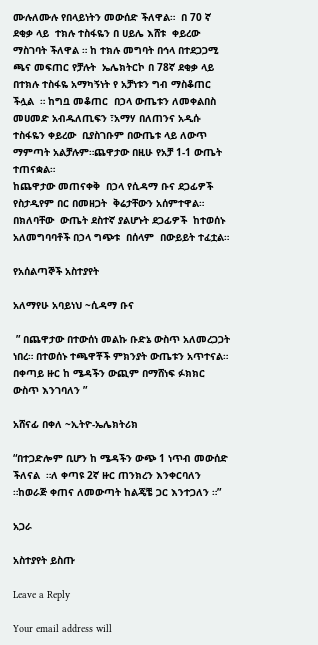ሙሉለሙሉ የበላይነትን መውሰድ ችለዋል።  በ 70 ኛ ደቂቃ ላይ  ተክሉ ተስፋዬን በ ሀይሌ እሸቱ  ቀይረው ማስገባት ችለዋል ። ከ ተክሉ መግባት በኅላ በተደጋጋሚ  ጫና መፍጠር የቻሉት  ኤሌክትርኮ በ 78ኛ ደቂቃ ላይ በተክሉ ተስፋዬ አማካኝነት የ አቻነቱን ግብ ማስቆጠር ችሏል  ። ከግቧ መቆጠር  በኃላ ውጤቱን ለመቀልበስ መሀመድ አብዱለጢፍን ፣አማሃ በለጠንና አዲሱ ተስፋዬን ቀይረው  ቢያስገቡም በውጤቱ ላይ ለውጥ ማምጣት አልቻሉም።ጨዋታው በዚሁ የአቻ 1-1 ውጤት ተጠናቋል።
ከጨዋታው መጠናቀቅ  በኃላ የሲዳማ ቡና ደጋፊዎች የስታዲየም በር በመዘጋት  ቅሬታቸውን አሰምተዋል። በክለባቸው  ውጤት ደስተኛ ያልሆኑት ደጋፊዎች  ከተወሰኑ አለመግባባቶች በኃላ ግጭቱ  በሰላም  በውይይት ተፈቷል።

የአሰልጣኞች አስተያየት

አለማየሁ አባይነህ ~ሲዳማ ቡና

 ” በጨዋታው በተውሰነ መልኩ ቡድኔ ውስጥ አለመረጋጋት ነበረ። በተወሰኑ ተጫዋቾች ምክንያት ውጤቱን አጥተናል። በቀጣይ ዙር ከ ሜዳችን ውጪም በማሸነፍ ፉክክር ውስጥ እንገባለን ”

አሸናፊ በቀለ ~ኢትዮ-ኤሌክትሪክ

“በተጋድሎም ቢሆን ከ ሜዳችን ውጭ 1 ነጥብ መውሰድ ችለናል  ።ለ ቀጣዩ 2ኛ ዙር ጠንክረን እንቀርባለን ።ከወራጅ ቀጠና ለመውጣት ከልጄቼ ጋር እንተጋለን ።”

አጋራ

አስተያየት ይስጡ

Leave a Reply

Your email address will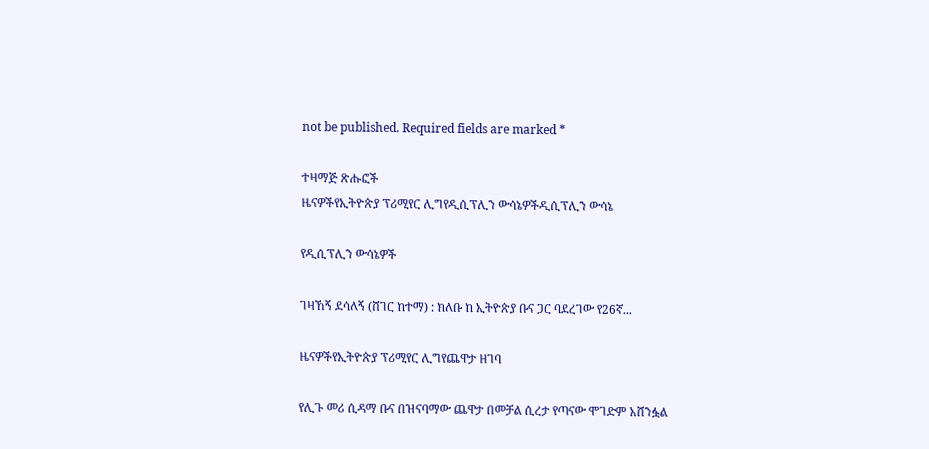not be published. Required fields are marked *

ተዛማጅ ጽሑፎች
ዜናዎችየኢትዮጵያ ፕሪሚየር ሊግየዲሲፕሊን ውሳኔዎችዲሲፕሊን ውሳኔ

የዲሲፕሊን ውሳኔዎች

ገዛኸኝ ደሳለኝ (ሸገር ከተማ) : ክለቡ ከ ኢትዮጵያ ቡና ጋር ባደረገው የ26ኛ...

ዜናዎችየኢትዮጵያ ፕሪሚየር ሊግየጨዋታ ዘገባ

የሊጉ መሪ ሲዳማ ቡና በዝናባማው ጨዋታ በመቻል ሲረታ የጣናው ሞገድም አሸንፏል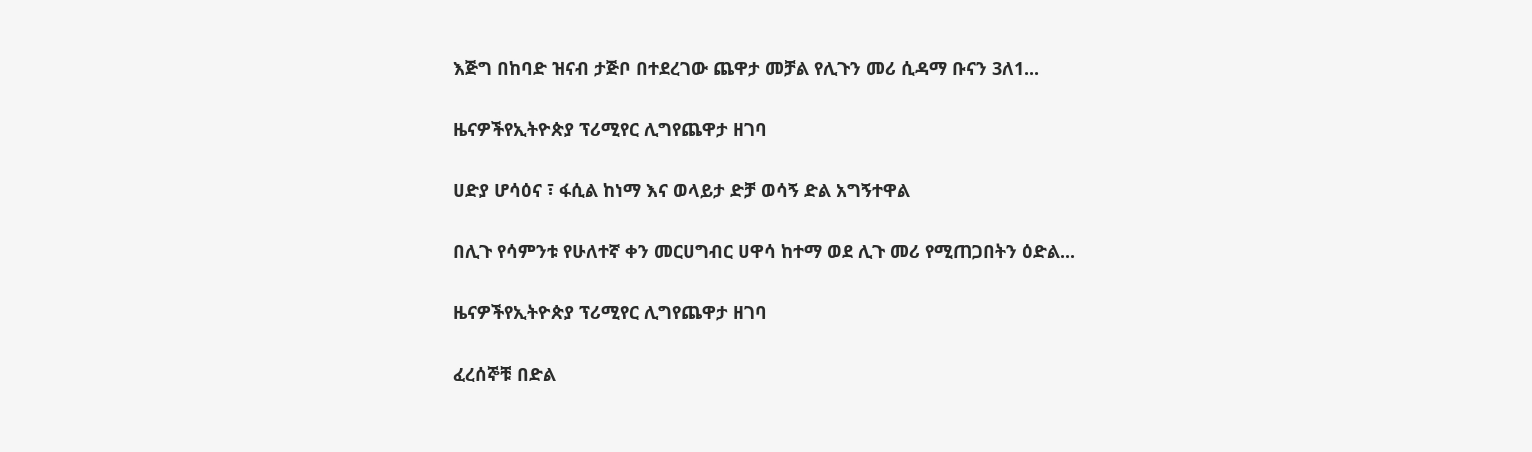እጅግ በከባድ ዝናብ ታጅቦ በተደረገው ጨዋታ መቻል የሊጉን መሪ ሲዳማ ቡናን 3ለ1...

ዜናዎችየኢትዮጵያ ፕሪሚየር ሊግየጨዋታ ዘገባ

ሀድያ ሆሳዕና ፣ ፋሲል ከነማ እና ወላይታ ድቻ ወሳኝ ድል አግኝተዋል

በሊጉ የሳምንቱ የሁለተኛ ቀን መርሀግብር ሀዋሳ ከተማ ወደ ሊጉ መሪ የሚጠጋበትን ዕድል...

ዜናዎችየኢትዮጵያ ፕሪሚየር ሊግየጨዋታ ዘገባ

ፈረሰኞቹ በድል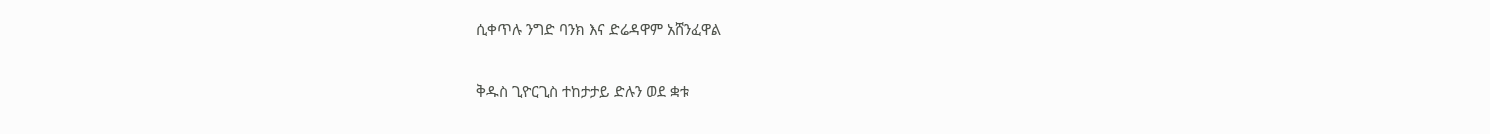ሲቀጥሉ ንግድ ባንክ እና ድሬዳዋም አሸንፈዋል

ቅዱስ ጊዮርጊስ ተከታታይ ድሉን ወደ ቋቱ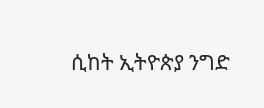ሲከት ኢትዮጵያ ንግድ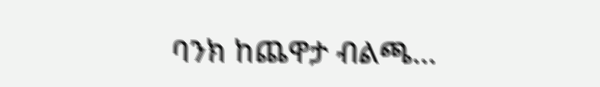ባንክ ከጨዋታ ብልጫ...